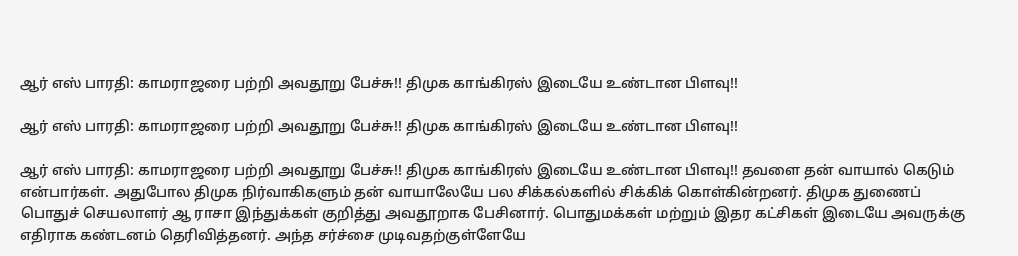ஆர் எஸ் பாரதி: காமராஜரை பற்றி அவதூறு பேச்சு!! திமுக காங்கிரஸ் இடையே உண்டான பிளவு!!

ஆர் எஸ் பாரதி: காமராஜரை பற்றி அவதூறு பேச்சு!! திமுக காங்கிரஸ் இடையே உண்டான பிளவு!!

ஆர் எஸ் பாரதி: காமராஜரை பற்றி அவதூறு பேச்சு!! திமுக காங்கிரஸ் இடையே உண்டான பிளவு!! தவளை தன் வாயால் கெடும் என்பார்கள். அதுபோல திமுக நிர்வாகிகளும் தன் வாயாலேயே பல சிக்கல்களில் சிக்கிக் கொள்கின்றனர். திமுக துணைப் பொதுச் செயலாளர் ஆ ராசா இந்துக்கள் குறித்து அவதூறாக பேசினார். பொதுமக்கள் மற்றும் இதர கட்சிகள் இடையே அவருக்கு எதிராக கண்டனம் தெரிவித்தனர். அந்த சர்ச்சை முடிவதற்குள்ளேயே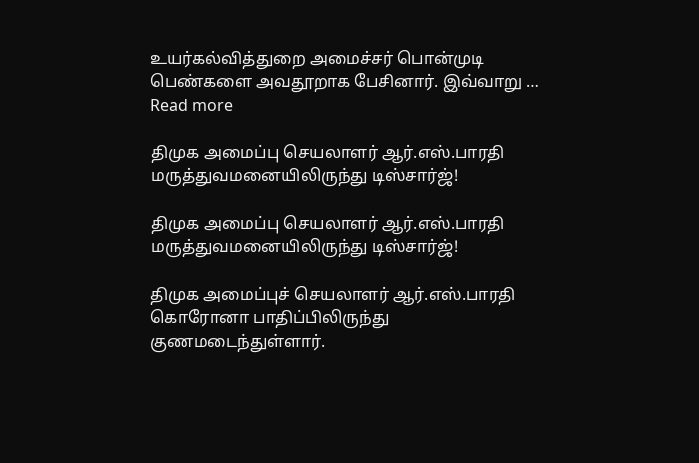உயர்கல்வித்துறை அமைச்சர் பொன்முடி பெண்களை அவதூறாக பேசினார். இவ்வாறு … Read more

திமுக அமைப்பு செயலாளர் ஆர்.எஸ்.பாரதி மருத்துவமனையிலிருந்து டிஸ்சார்ஜ்!

திமுக அமைப்பு செயலாளர் ஆர்.எஸ்.பாரதி மருத்துவமனையிலிருந்து டிஸ்சார்ஜ்!

திமுக அமைப்புச் செயலாளர் ஆர்.எஸ்.பாரதி கொரோனா பாதிப்பிலிருந்து குணமடைந்துள்ளார்.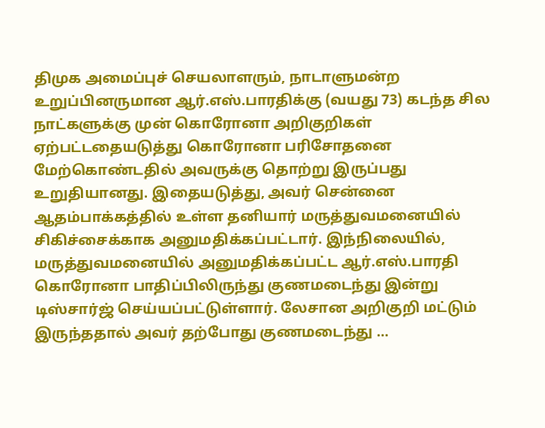திமுக அமைப்புச் செயலாளரும், நாடாளுமன்ற உறுப்பினருமான ஆர்.எஸ்.பாரதிக்கு (வயது 73) கடந்த சில நாட்களுக்கு முன் கொரோனா அறிகுறிகள் ஏற்பட்டதையடுத்து கொரோனா பரிசோதனை மேற்கொண்டதில் அவருக்கு தொற்று இருப்பது உறுதியானது. இதையடுத்து, அவர் சென்னை ஆதம்பாக்கத்தில் உள்ள தனியார் மருத்துவமனையில் சிகிச்சைக்காக அனுமதிக்கப்பட்டார். இந்நிலையில், மருத்துவமனையில் அனுமதிக்கப்பட்ட ஆர்.எஸ்.பாரதி கொரோனா பாதிப்பிலிருந்து குணமடைந்து இன்று டிஸ்சார்ஜ் செய்யப்பட்டுள்ளார். லேசான அறிகுறி மட்டும் இருந்ததால் அவர் தற்போது குணமடைந்து …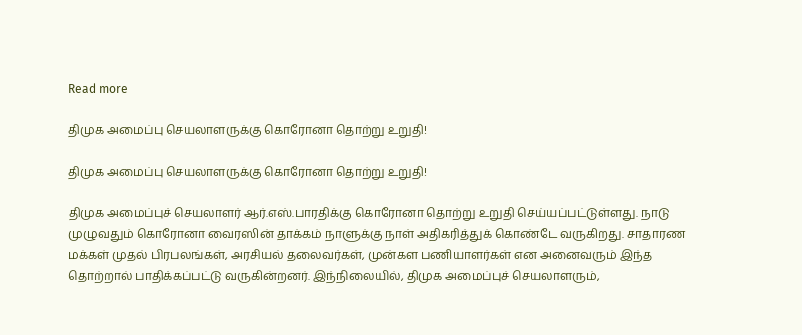Read more

திமுக அமைப்பு செயலாளருக்கு கொரோனா தொற்று உறுதி!

திமுக அமைப்பு செயலாளருக்கு கொரோனா தொற்று உறுதி!

திமுக அமைப்புச் செயலாளர் ஆர்.எஸ்.பாரதிக்கு கொரோனா தொற்று உறுதி செய்யப்பட்டுள்ளது. நாடு முழுவதும் கொரோனா வைரஸின் தாக்கம் நாளுக்கு நாள் அதிகரித்துக் கொண்டே வருகிறது. சாதாரண மக்கள் முதல் பிரபலங்கள், அரசியல் தலைவர்கள், முன்கள பணியாளர்கள் என அனைவரும் இந்த தொற்றால் பாதிக்கப்பட்டு வருகின்றனர். இந்நிலையில், திமுக அமைப்புச் செயலாளரும்,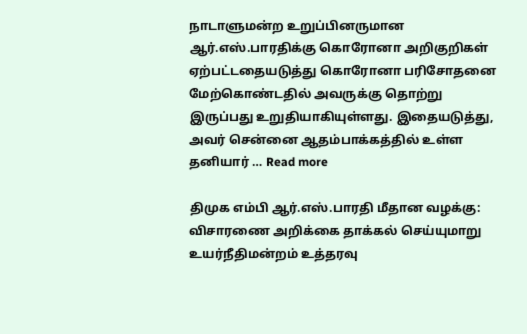நாடாளுமன்ற உறுப்பினருமான ஆர்.எஸ்.பாரதிக்கு கொரோனா அறிகுறிகள் ஏற்பட்டதையடுத்து கொரோனா பரிசோதனை மேற்கொண்டதில் அவருக்கு தொற்று இருப்பது உறுதியாகியுள்ளது. இதையடுத்து, அவர் சென்னை ஆதம்பாக்கத்தில் உள்ள தனியார் … Read more

திமுக எம்பி ஆர்.எஸ்.பாரதி மீதான வழக்கு: விசாரணை அறிக்கை தாக்கல் செய்யுமாறு உயர்நீதிமன்றம் உத்தரவு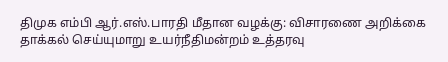திமுக எம்பி ஆர்.எஸ்.பாரதி மீதான வழக்கு: விசாரணை அறிக்கை தாக்கல் செய்யுமாறு உயர்நீதிமன்றம் உத்தரவு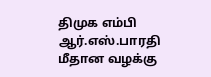திமுக எம்பி ஆர்.எஸ்.பாரதி மீதான வழக்கு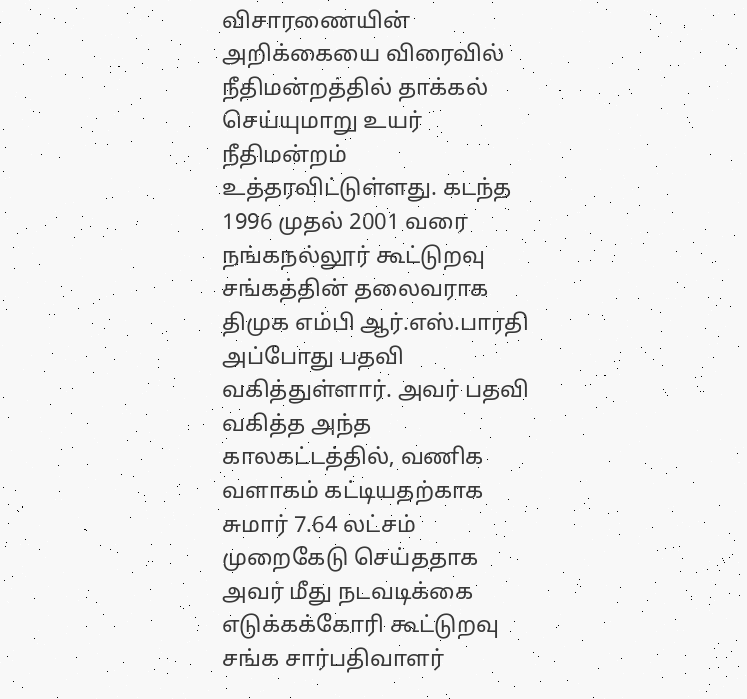விசாரணையின் அறிக்கையை விரைவில் நீதிமன்றத்தில் தாக்கல் செய்யுமாறு உயர் நீதிமன்றம் உத்தரவிட்டுள்ளது. கடந்த 1996 முதல் 2001 வரை நங்கநல்லூர் கூட்டுறவு சங்கத்தின் தலைவராக திமுக எம்பி ஆர்.எஸ்.பாரதி அப்போது பதவி வகித்துள்ளார். அவர் பதவி வகித்த அந்த காலகட்டத்தில், வணிக வளாகம் கட்டியதற்காக சுமார் 7.64 லட்சம் முறைகேடு செய்ததாக அவர் மீது நடவடிக்கை எடுக்கக்கோரி கூட்டுறவு சங்க சார்பதிவாளர்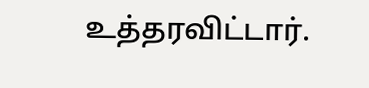உத்தரவிட்டார்.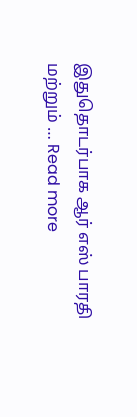இதுதொடர்பாக ஆர் எஸ் பாரதி மற்றும் … Read more